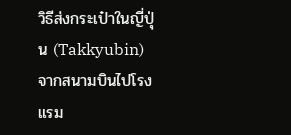วิธีส่งกระเป๋าในญี่ปุ่น (Takkyubin) จากสนามบินไปโรงแรม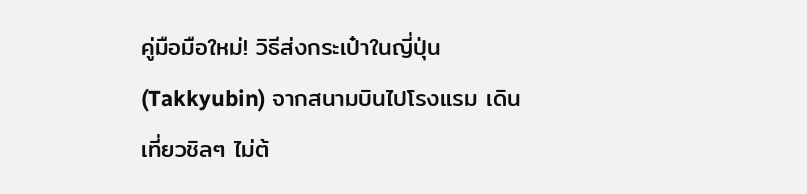คู่มือมือใหม่! วิธีส่งกระเป๋าในญี่ปุ่น (Takkyubin) จากสนามบินไปโรงแรม เดินเที่ยวชิลๆ ไม่ต้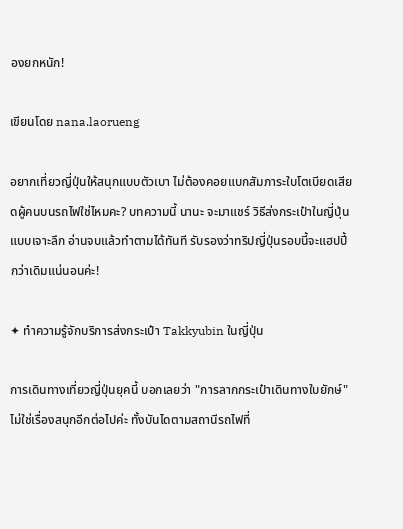องยกหนัก!

เขียนโดย nana.laorueng

อยากเที่ยวญี่ปุ่นให้สนุกแบบตัวเบา ไม่ต้องคอยแบกสัมภาระใบโตเบียดเสียดผู้คนบนรถไฟใช่ไหมคะ? บทความนี้ นานะ จะมาแชร์ วิธีส่งกระเป๋าในญี่ปุ่น แบบเจาะลึก อ่านจบแล้วทำตามได้ทันที รับรองว่าทริปญี่ปุ่นรอบนี้จะแฮปปี้กว่าเดิมแน่นอนค่ะ!

✦ ทำความรู้จักบริการส่งกระเป๋า Takkyubin ในญี่ปุ่น

การเดินทางเที่ยวญี่ปุ่นยุคนี้ บอกเลยว่า "การลากกระเป๋าเดินทางใบยักษ์" ไม่ใช่เรื่องสนุกอีกต่อไปค่ะ ทั้งบันไดตามสถานีรถไฟที่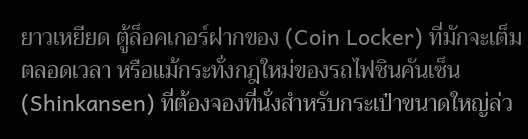ยาวเหยียด ตู้ล็อคเกอร์ฝากของ (Coin Locker) ที่มักจะเต็มตลอดเวลา หรือแม้กระทั่งกฎใหม่ของรถไฟชินคันเซ็น (Shinkansen) ที่ต้องจองที่นั่งสำหรับกระเป๋าขนาดใหญ่ล่ว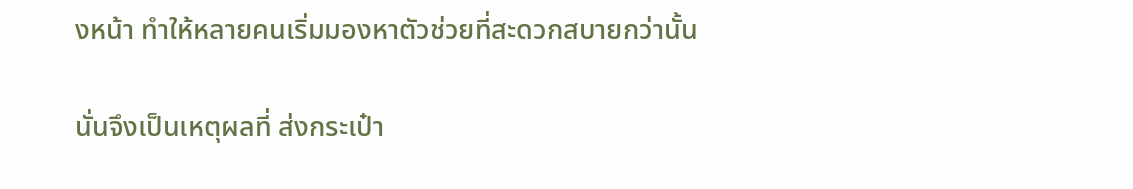งหน้า ทำให้หลายคนเริ่มมองหาตัวช่วยที่สะดวกสบายกว่านั้น

นั่นจึงเป็นเหตุผลที่ ส่งกระเป๋า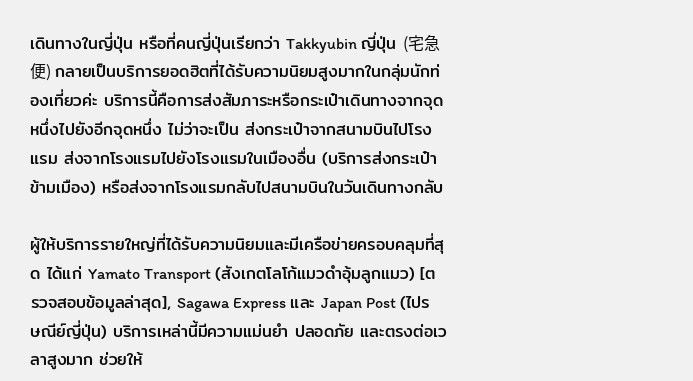เดินทางในญี่ปุ่น หรือที่คนญี่ปุ่นเรียกว่า Takkyubin ญี่ปุ่น (宅急便) กลายเป็นบริการยอดฮิตที่ได้รับความนิยมสูงมากในกลุ่มนักท่องเที่ยวค่ะ บริการนี้คือการส่งสัมภาระหรือกระเป๋าเดินทางจากจุดหนึ่งไปยังอีกจุดหนึ่ง ไม่ว่าจะเป็น ส่งกระเป๋าจากสนามบินไปโรงแรม ส่งจากโรงแรมไปยังโรงแรมในเมืองอื่น (บริการส่งกระเป๋าข้ามเมือง) หรือส่งจากโรงแรมกลับไปสนามบินในวันเดินทางกลับ

ผู้ให้บริการรายใหญ่ที่ได้รับความนิยมและมีเครือข่ายครอบคลุมที่สุด ได้แก่ Yamato Transport (สังเกตโลโก้แมวดำอุ้มลูกแมว) [ตรวจสอบข้อมูลล่าสุด], Sagawa Express และ Japan Post (ไปรษณีย์ญี่ปุ่น) บริการเหล่านี้มีความแม่นยำ ปลอดภัย และตรงต่อเวลาสูงมาก ช่วยให้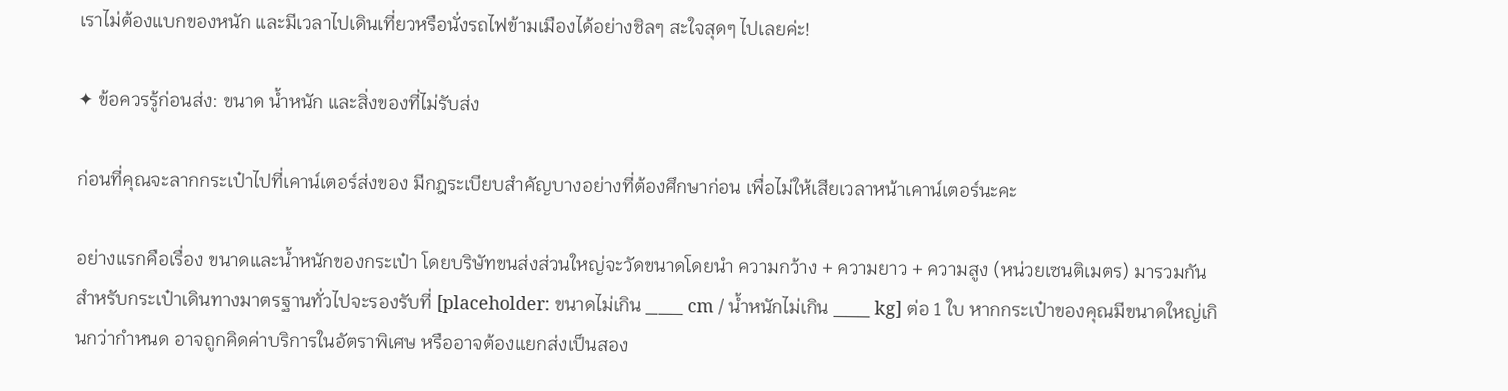เราไม่ต้องแบกของหนัก และมีเวลาไปเดินเที่ยวหรือนั่งรถไฟข้ามเมืองได้อย่างชิลๆ สะใจสุดๆ ไปเลยค่ะ!

✦ ข้อควรรู้ก่อนส่ง: ขนาด น้ำหนัก และสิ่งของที่ไม่รับส่ง

ก่อนที่คุณจะลากกระเป๋าไปที่เคาน์เตอร์ส่งของ มีกฎระเบียบสำคัญบางอย่างที่ต้องศึกษาก่อน เพื่อไม่ให้เสียเวลาหน้าเคาน์เตอร์นะคะ

อย่างแรกคือเรื่อง ขนาดและน้ำหนักของกระเป๋า โดยบริษัทขนส่งส่วนใหญ่จะวัดขนาดโดยนำ ความกว้าง + ความยาว + ความสูง (หน่วยเซนติเมตร) มารวมกัน สำหรับกระเป๋าเดินทางมาตรฐานทั่วไปจะรองรับที่ [placeholder: ขนาดไม่เกิน ___ cm / น้ำหนักไม่เกิน ___ kg] ต่อ 1 ใบ หากกระเป๋าของคุณมีขนาดใหญ่เกินกว่ากำหนด อาจถูกคิดค่าบริการในอัตราพิเศษ หรืออาจต้องแยกส่งเป็นสอง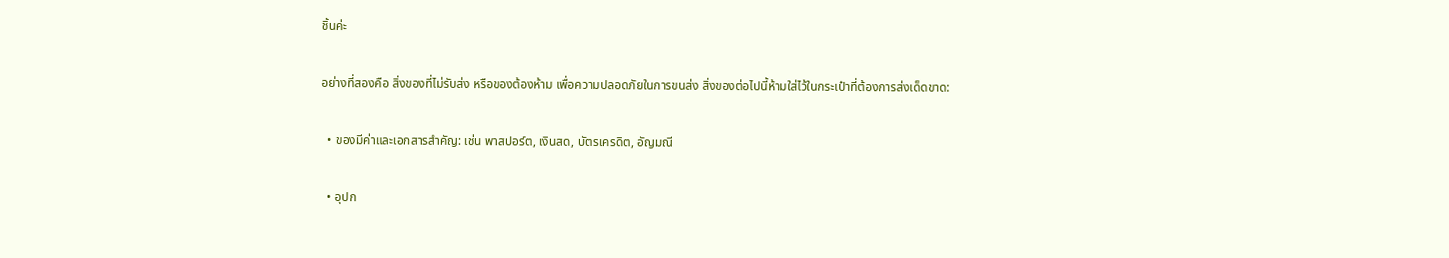ชิ้นค่ะ

อย่างที่สองคือ สิ่งของที่ไม่รับส่ง หรือของต้องห้าม เพื่อความปลอดภัยในการขนส่ง สิ่งของต่อไปนี้ห้ามใส่ไว้ในกระเป๋าที่ต้องการส่งเด็ดขาด:

  • ของมีค่าและเอกสารสำคัญ: เช่น พาสปอร์ต, เงินสด, บัตรเครดิต, อัญมณี

  • อุปก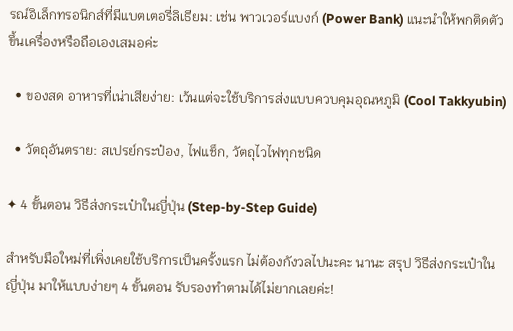รณ์อิเล็กทรอนิกส์ที่มีแบตเตอรี่ลิเธียม: เช่น พาวเวอร์แบงก์ (Power Bank) แนะนำให้พกติดตัวขึ้นเครื่องหรือถือเองเสมอค่ะ

  • ของสด อาหารที่เน่าเสียง่าย: เว้นแต่จะใช้บริการส่งแบบควบคุมอุณหภูมิ (Cool Takkyubin)

  • วัตถุอันตราย: สเปรย์กระป๋อง, ไฟแช็ก, วัตถุไวไฟทุกชนิด

✦ 4 ขั้นตอน วิธีส่งกระเป๋าในญี่ปุ่น (Step-by-Step Guide)

สำหรับมือใหม่ที่เพิ่งเคยใช้บริการเป็นครั้งแรก ไม่ต้องกังวลไปนะคะ นานะ สรุป วิธีส่งกระเป๋าในญี่ปุ่น มาให้แบบง่ายๆ 4 ขั้นตอน รับรองทำตามได้ไม่ยากเลยค่ะ!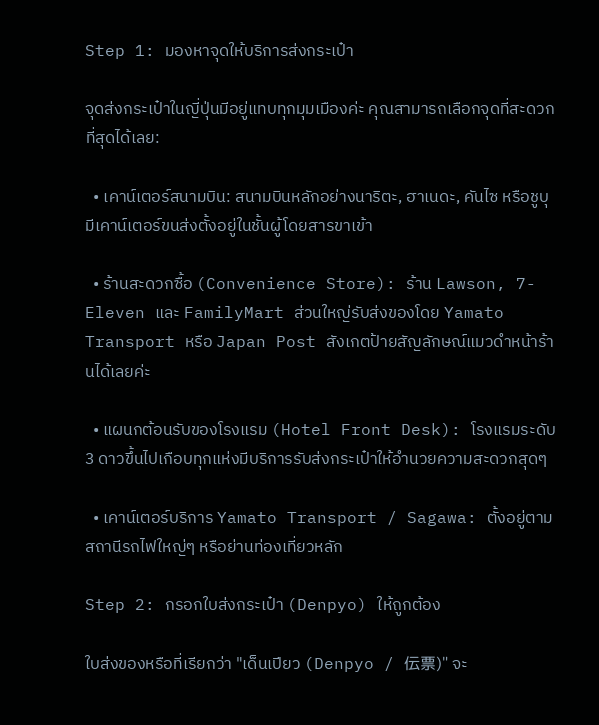Step 1: มองหาจุดให้บริการส่งกระเป๋า

จุดส่งกระเป๋าในญี่ปุ่นมีอยู่แทบทุกมุมเมืองค่ะ คุณสามารถเลือกจุดที่สะดวกที่สุดได้เลย:

  • เคาน์เตอร์สนามบิน: สนามบินหลักอย่างนาริตะ, ฮาเนดะ, คันไซ หรือชูบุ มีเคาน์เตอร์ขนส่งตั้งอยู่ในชั้นผู้โดยสารขาเข้า

  • ร้านสะดวกซื้อ (Convenience Store): ร้าน Lawson, 7-Eleven และ FamilyMart ส่วนใหญ่รับส่งของโดย Yamato Transport หรือ Japan Post สังเกตป้ายสัญลักษณ์แมวดำหน้าร้านได้เลยค่ะ

  • แผนกต้อนรับของโรงแรม (Hotel Front Desk): โรงแรมระดับ 3 ดาวขึ้นไปเกือบทุกแห่งมีบริการรับส่งกระเป๋าให้อำนวยความสะดวกสุดๆ

  • เคาน์เตอร์บริการ Yamato Transport / Sagawa: ตั้งอยู่ตามสถานีรถไฟใหญ่ๆ หรือย่านท่องเที่ยวหลัก

Step 2: กรอกใบส่งกระเป๋า (Denpyo) ให้ถูกต้อง

ใบส่งของหรือที่เรียกว่า "เด็นเปียว (Denpyo / 伝票)" จะ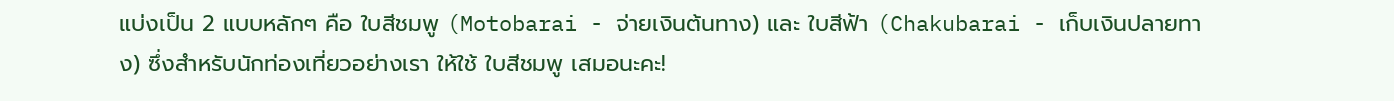แบ่งเป็น 2 แบบหลักๆ คือ ใบสีชมพู (Motobarai - จ่ายเงินต้นทาง) และ ใบสีฟ้า (Chakubarai - เก็บเงินปลายทาง) ซึ่งสำหรับนักท่องเที่ยวอย่างเรา ให้ใช้ ใบสีชมพู เสมอนะคะ!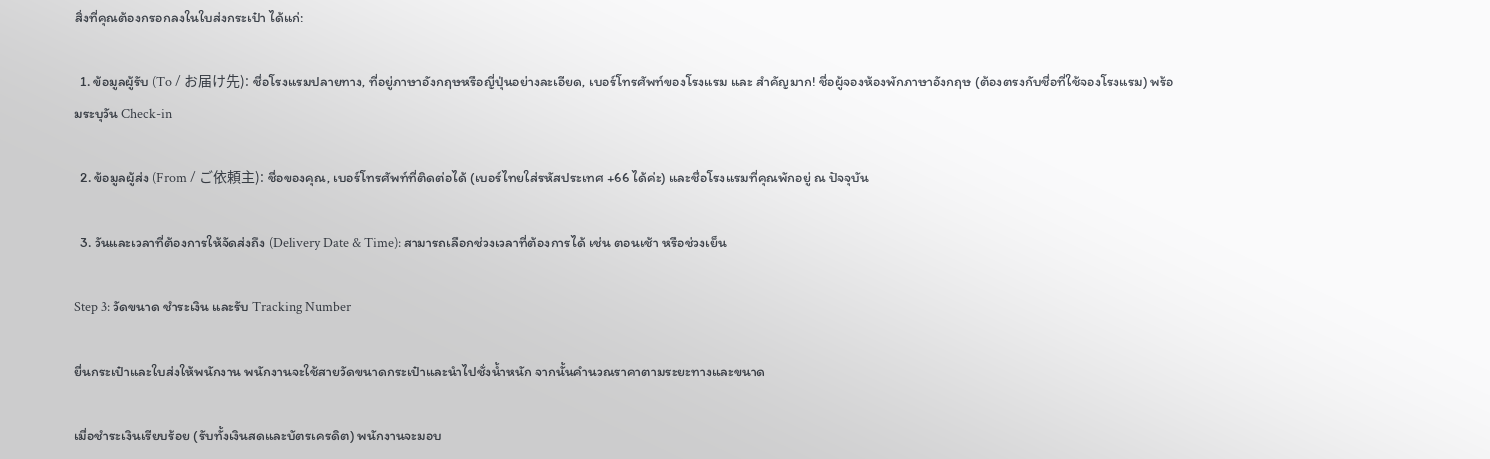สิ่งที่คุณต้องกรอกลงในใบส่งกระเป๋า ได้แก่:

  1. ข้อมูลผู้รับ (To / お届け先): ชื่อโรงแรมปลายทาง, ที่อยู่ภาษาอังกฤษหรือญี่ปุ่นอย่างละเอียด, เบอร์โทรศัพท์ของโรงแรม และ สำคัญมาก! ชื่อผู้จองห้องพักภาษาอังกฤษ (ต้องตรงกับชื่อที่ใช้จองโรงแรม) พร้อมระบุวัน Check-in

  2. ข้อมูลผู้ส่ง (From / ご依頼主): ชื่อของคุณ, เบอร์โทรศัพท์ที่ติดต่อได้ (เบอร์ไทยใส่รหัสประเทศ +66 ได้ค่ะ) และชื่อโรงแรมที่คุณพักอยู่ ณ ปัจจุบัน

  3. วันและเวลาที่ต้องการให้จัดส่งถึง (Delivery Date & Time): สามารถเลือกช่วงเวลาที่ต้องการได้ เช่น ตอนเช้า หรือช่วงเย็น

Step 3: วัดขนาด ชำระเงิน และรับ Tracking Number

ยื่นกระเป๋าและใบส่งให้พนักงาน พนักงานจะใช้สายวัดขนาดกระเป๋าและนำไปชั่งน้ำหนัก จากนั้นคำนวณราคาตามระยะทางและขนาด

เมื่อชำระเงินเรียบร้อย (รับทั้งเงินสดและบัตรเครดิต) พนักงานจะมอบ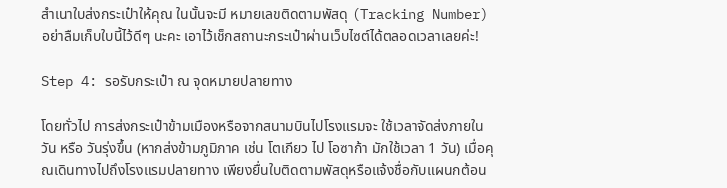สำเนาใบส่งกระเป๋าให้คุณ ในนั้นจะมี หมายเลขติดตามพัสดุ (Tracking Number) อย่าลืมเก็บใบนี้ไว้ดีๆ นะคะ เอาไว้เช็กสถานะกระเป๋าผ่านเว็บไซต์ได้ตลอดเวลาเลยค่ะ!

Step 4: รอรับกระเป๋า ณ จุดหมายปลายทาง

โดยทั่วไป การส่งกระเป๋าข้ามเมืองหรือจากสนามบินไปโรงแรมจะ ใช้เวลาจัดส่งภายในวัน หรือ วันรุ่งขึ้น (หากส่งข้ามภูมิภาค เช่น โตเกียว ไป โอซาก้า มักใช้เวลา 1 วัน) เมื่อคุณเดินทางไปถึงโรงแรมปลายทาง เพียงยื่นใบติดตามพัสดุหรือแจ้งชื่อกับแผนกต้อน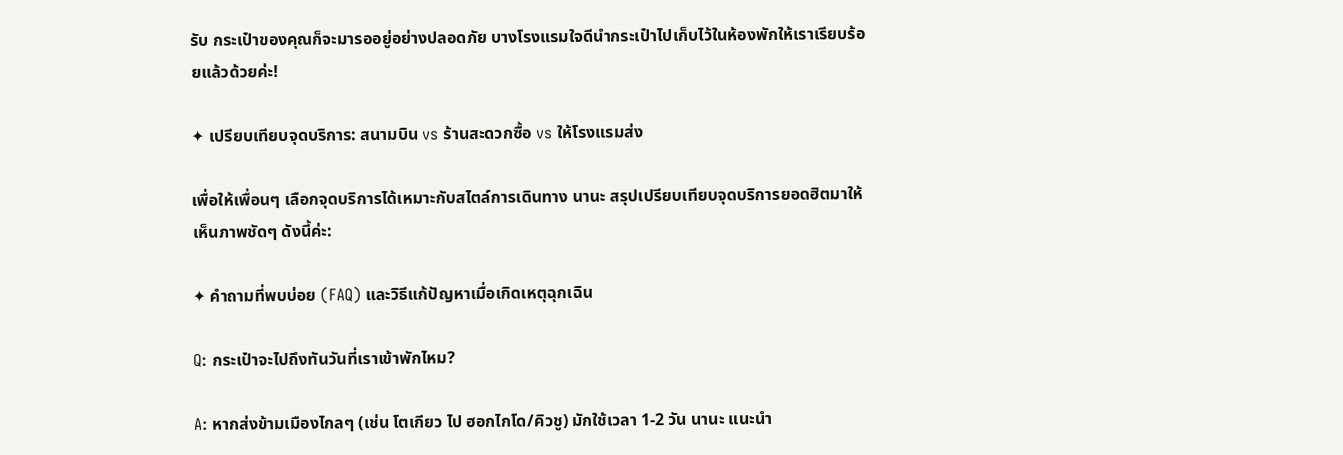รับ กระเป๋าของคุณก็จะมารออยู่อย่างปลอดภัย บางโรงแรมใจดีนำกระเป๋าไปเก็บไว้ในห้องพักให้เราเรียบร้อยแล้วด้วยค่ะ!

✦ เปรียบเทียบจุดบริการ: สนามบิน vs ร้านสะดวกซื้อ vs ให้โรงแรมส่ง

เพื่อให้เพื่อนๆ เลือกจุดบริการได้เหมาะกับสไตล์การเดินทาง นานะ สรุปเปรียบเทียบจุดบริการยอดฮิตมาให้เห็นภาพชัดๆ ดังนี้ค่ะ:

✦ คำถามที่พบบ่อย (FAQ) และวิธีแก้ปัญหาเมื่อเกิดเหตุฉุกเฉิน

Q: กระเป๋าจะไปถึงทันวันที่เราเข้าพักไหม?

A: หากส่งข้ามเมืองไกลๆ (เช่น โตเกียว ไป ฮอกไกโด/คิวชู) มักใช้เวลา 1-2 วัน นานะ แนะนำ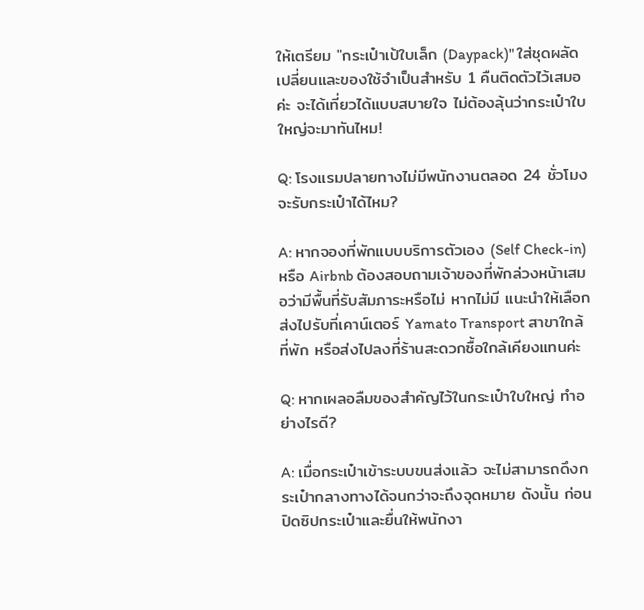ให้เตรียม "กระเป๋าเป้ใบเล็ก (Daypack)" ใส่ชุดผลัดเปลี่ยนและของใช้จำเป็นสำหรับ 1 คืนติดตัวไว้เสมอค่ะ จะได้เที่ยวได้แบบสบายใจ ไม่ต้องลุ้นว่ากระเป๋าใบใหญ่จะมาทันไหม!

Q: โรงแรมปลายทางไม่มีพนักงานตลอด 24 ชั่วโมง จะรับกระเป๋าได้ไหม?

A: หากจองที่พักแบบบริการตัวเอง (Self Check-in) หรือ Airbnb ต้องสอบถามเจ้าของที่พักล่วงหน้าเสมอว่ามีพื้นที่รับสัมภาระหรือไม่ หากไม่มี แนะนำให้เลือกส่งไปรับที่เคาน์เตอร์ Yamato Transport สาขาใกล้ที่พัก หรือส่งไปลงที่ร้านสะดวกซื้อใกล้เคียงแทนค่ะ

Q: หากเผลอลืมของสำคัญไว้ในกระเป๋าใบใหญ่ ทำอย่างไรดี?

A: เมื่อกระเป๋าเข้าระบบขนส่งแล้ว จะไม่สามารถดึงกระเป๋ากลางทางได้จนกว่าจะถึงจุดหมาย ดังนั้น ก่อนปิดซิปกระเป๋าและยื่นให้พนักงา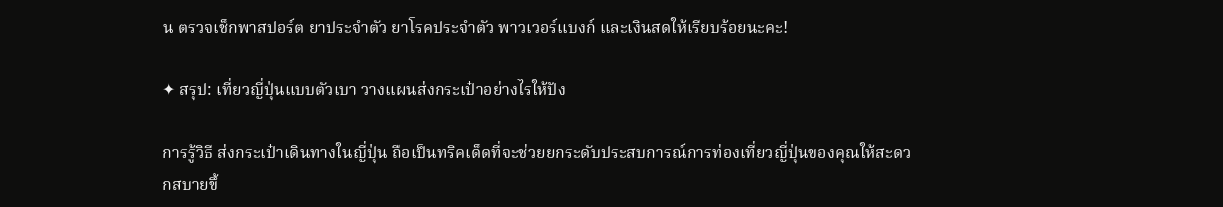น ตรวจเช็กพาสปอร์ต ยาประจำตัว ยาโรคประจำตัว พาวเวอร์แบงก์ และเงินสดให้เรียบร้อยนะคะ!

✦ สรุป: เที่ยวญี่ปุ่นแบบตัวเบา วางแผนส่งกระเป๋าอย่างไรให้ปัง

การรู้วิธี ส่งกระเป๋าเดินทางในญี่ปุ่น ถือเป็นทริคเด็ดที่จะช่วยยกระดับประสบการณ์การท่องเที่ยวญี่ปุ่นของคุณให้สะดวกสบายขึ้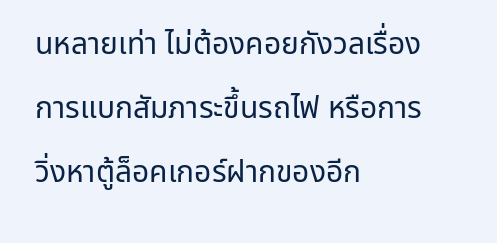นหลายเท่า ไม่ต้องคอยกังวลเรื่องการแบกสัมภาระขึ้นรถไฟ หรือการวิ่งหาตู้ล็อคเกอร์ฝากของอีก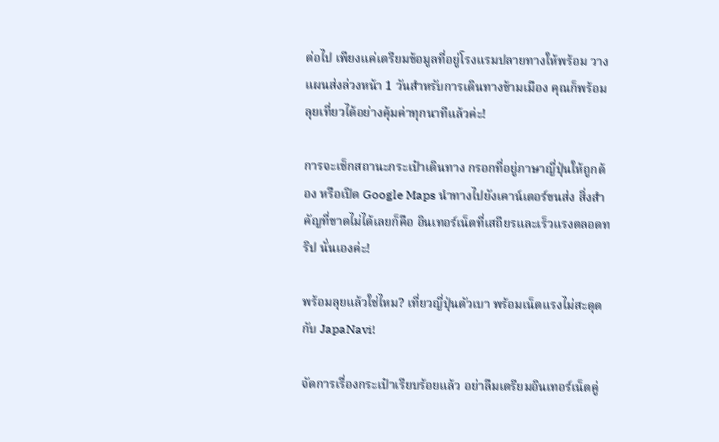ต่อไป เพียงแค่เตรียมข้อมูลที่อยู่โรงแรมปลายทางให้พร้อม วางแผนส่งล่วงหน้า 1 วันสำหรับการเดินทางข้ามเมือง คุณก็พร้อมลุยเที่ยวได้อย่างคุ้มค่าทุกนาทีแล้วค่ะ!

การจะเช็กสถานะกระเป๋าเดินทาง กรอกที่อยู่ภาษาญี่ปุ่นให้ถูกต้อง หรือเปิด Google Maps นำทางไปยังเคาน์เตอร์ขนส่ง สิ่งสำคัญที่ขาดไม่ได้เลยก็คือ อินเทอร์เน็ตที่เสถียรและเร็วแรงตลอดทริป นั่นเองค่ะ!

พร้อมลุยแล้วใช่ไหม? เที่ยวญี่ปุ่นตัวเบา พร้อมเน็ตแรงไม่สะดุดกับ JapaNavi!

จัดการเรื่องกระเป๋าเรียบร้อยแล้ว อย่าลืมเตรียมอินเทอร์เน็ตคู่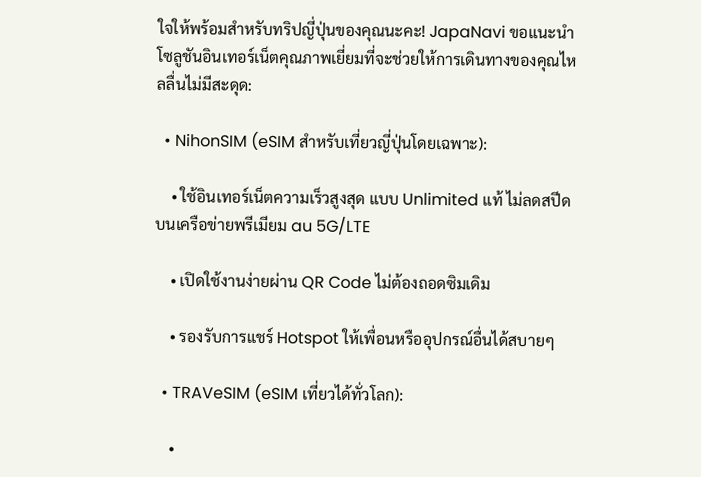ใจให้พร้อมสำหรับทริปญี่ปุ่นของคุณนะคะ! JapaNavi ขอแนะนำโซลูชันอินเทอร์เน็ตคุณภาพเยี่ยมที่จะช่วยให้การเดินทางของคุณไหลลื่นไม่มีสะดุด:

  • NihonSIM (eSIM สำหรับเที่ยวญี่ปุ่นโดยเฉพาะ):

    • ใช้อินเทอร์เน็ตความเร็วสูงสุด แบบ Unlimited แท้ ไม่ลดสปีดบนเครือข่ายพรีเมียม au 5G/LTE

    • เปิดใช้งานง่ายผ่าน QR Code ไม่ต้องถอดซิมเดิม

    • รองรับการแชร์ Hotspot ให้เพื่อนหรืออุปกรณ์อื่นได้สบายๆ

  • TRAVeSIM (eSIM เที่ยวได้ทั่วโลก):

    •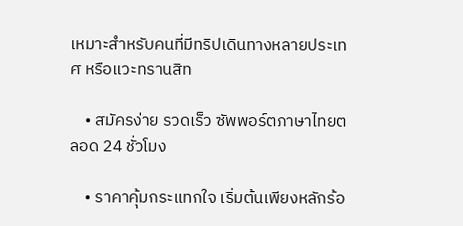เหมาะสำหรับคนที่มีทริปเดินทางหลายประเทศ หรือแวะทรานสิท

    • สมัครง่าย รวดเร็ว ซัพพอร์ตภาษาไทยตลอด 24 ชั่วโมง

    • ราคาคุ้มกระแทกใจ เริ่มต้นเพียงหลักร้อ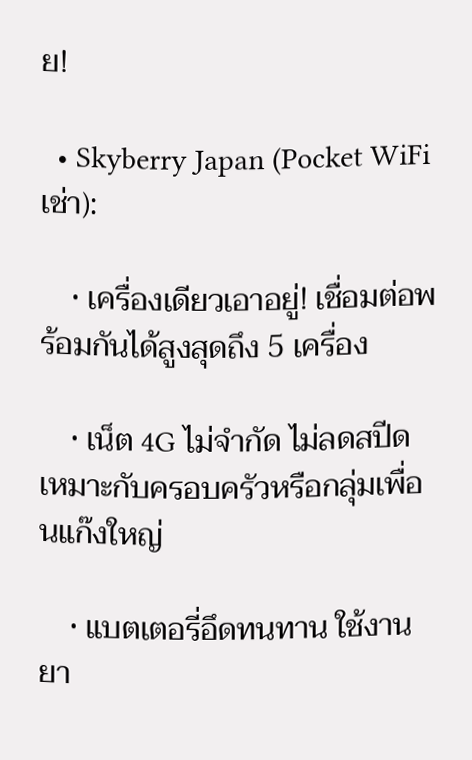ย!

  • Skyberry Japan (Pocket WiFi เช่า):

    • เครื่องเดียวเอาอยู่! เชื่อมต่อพร้อมกันได้สูงสุดถึง 5 เครื่อง

    • เน็ต 4G ไม่จำกัด ไม่ลดสปีด เหมาะกับครอบครัวหรือกลุ่มเพื่อนแก๊งใหญ่

    • แบตเตอรี่อึดทนทาน ใช้งานยา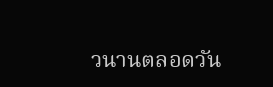วนานตลอดวัน